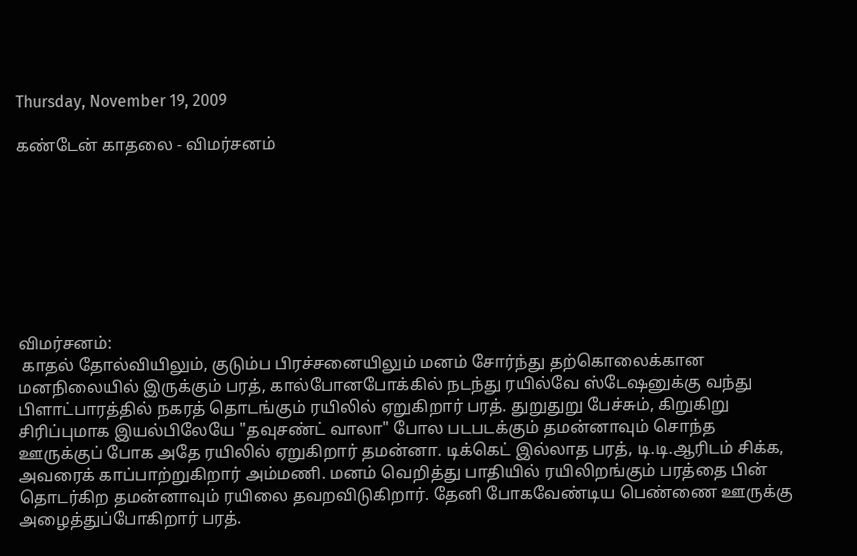Thursday, November 19, 2009

கண்டேன் காதலை - விமர்சனம்








விமர்சனம்:
 காதல் தோல்வியிலும், குடும்ப பிரச்சனையிலும் மனம் சோர்ந்து தற்கொலைக்கான மனநிலையில் இருக்கும் பரத், கால்போனபோக்கில் நடந்து ரயில்வே ஸ்டேஷனுக்கு வந்து பிளாட்பாரத்தில் நகரத் தொடங்கும் ரயிலில் ஏறுகிறார் பரத். துறுதுறு பேச்சும், கிறுகிறு சிரிப்புமாக இயல்பிலேயே "தவுசண்ட் வாலா" போல படபடக்கும் தமன்னாவும் சொந்த ஊருக்குப் போக அதே ரயிலில் ஏறுகிறார் தமன்னா. டிக்கெட் இல்லாத பரத், டி.டி.ஆரிடம் சிக்க, அவரைக் காப்பாற்றுகிறார் அம்மணி. மனம் வெறித்து பாதியில் ரயிலிறங்கும் பரத்தை பின் தொடர்கிற தமன்னாவும் ரயிலை தவறவிடுகிறார். தேனி போகவேண்டிய பெண்ணை ஊருக்கு அழைத்துப்போகிறார் பரத்.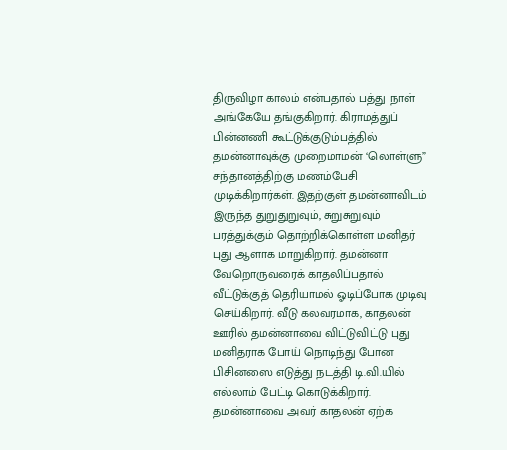திருவிழா காலம் என்பதால் பத்து நாள் அங்கேயே தங்குகிறார். கிராமத்துப் பின்னணி கூட்டுக்குடும்பத்தில் தமன்னாவுக்கு முறைமாமன் ‘லொள்ளு” சந்தானத்திற்கு மணம்பேசி முடிக்கிறார்கள். இதற்குள் தமன்னாவிடம் இருந்த துறுதுறுவும், சுறுசுறுவும் பரத்துக்கும் தொற்றிக்கொள்ள மனிதர் புது ஆளாக மாறுகிறார். தமன்னா வேறொருவரைக் காதலிப்பதால் வீட்டுக்குத் தெரியாமல் ஓடிப்போக முடிவு செய்கிறார். வீடு கலவரமாக, காதலன் ஊரில் தமன்னாவை விட்டுவிட்டு புது மனிதராக போய் நொடிந்து போன பிசினஸை எடுத்து நடத்தி டி.வி.யில் எல்லாம் பேட்டி கொடுக்கிறார். தமன்னாவை அவர் காதலன் ஏற்க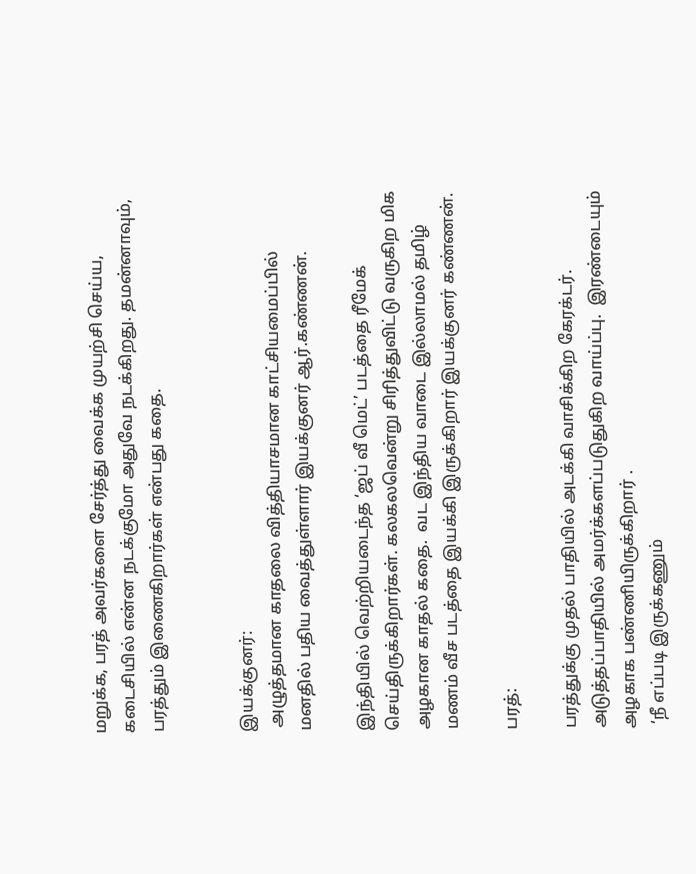மறுக்க, பரத் அவர்களை சேர்த்து வைக்க முயற்சி செய்ய, கடைசியில் என்ன நடக்குமோ அதுவே நடக்கிறது. தமன்னாவும், பரத்தும் இணைகிறார்கள் என்பது கதை.


இயக்குனர்:
 அழுத்தமான காதலை வித்தியாசமான காட்சியமைப்பில் மனதில் பதிய வைத்துள்ளார் இயக்குனர் ஆர்.கண்ணன்.

இந்தியில் வெற்றியடைந்த ‘ஜப் வீ மெட்’ படத்தை ரீமேக் செய்திருக்கிறார்கள். கலகலவென்று சிரித்துவிட்டு வருகிற மிக அழகான காதல் கதை.  வட இந்திய வாடை இல்லாமல் தமிழ் மணம் வீச படத்தை இயக்கி இருக்கிறார் இயக்குனர் கண்ணன்.

பரத்:

பரத்துக்கு முதல் பாதியில் அடக்கி வாசிக்கிற கேரக்டர். அடுத்தப்பாதியில் அமர்க்களப்படுதுகிற வாய்ப்பு.  இரண்டையும் அழகாக பண்ணியிருக்கிறார் .
 ‘நீ எப்படி இருக்கணும்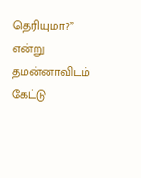தெரியுமா?” என்று தமன்னாவிடம் கேட்டு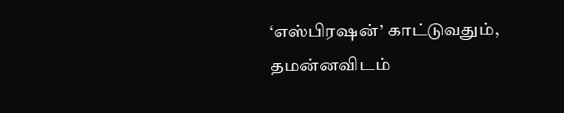‘எஸ்பிரஷன்’ காட்டுவதும், தமன்னவிடம்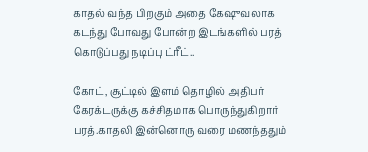காதல் வந்த பிறகும் அதை கேஷுவலாக கடந்து போவது போன்ற இடங்களில் பரத் கொடுப்பது நடிப்பு ட்ரீட்..

கோட், சூட்டில் இளம் தொழில் அதிபர் கேரக்டருக்கு கச்சிதமாக பொருந்துகிறார் பரத்.காதலி இன்னொரு வரை மணந்ததும்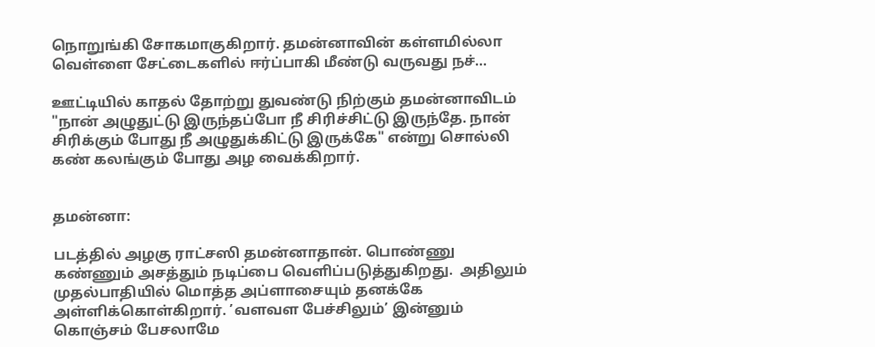நொறுங்கி சோகமாகுகிறார். தமன்னாவின் கள்ளமில்லா வெள்ளை சேட்டைகளில் ஈர்ப்பாகி மீண்டு வருவது நச்...

ஊட்டியில் காதல் தோற்று துவண்டு நிற்கும் தமன்னாவிடம் "நான் அழுதுட்டு இருந்தப்போ நீ சிரிச்சிட்டு இருந்தே. நான் சிரிக்கும் போது நீ அழுதுக்கிட்டு இருக்கே" என்று சொல்லி கண் கலங்கும் போது அழ வைக்கிறார்.


தமன்னா:

படத்தில் அழகு ராட்சஸி தமன்னாதான். பொண்ணு கண்ணும் அசத்தும் நடிப்பை வெளிப்படுத்துகிறது.  அதிலும் முதல்பாதியில் மொத்த அப்ளாசையும் தனக்கே அள்ளிக்கொள்கிறார். ’வளவள பேச்சிலும்’ இன்னும் கொஞ்சம் பேசலாமே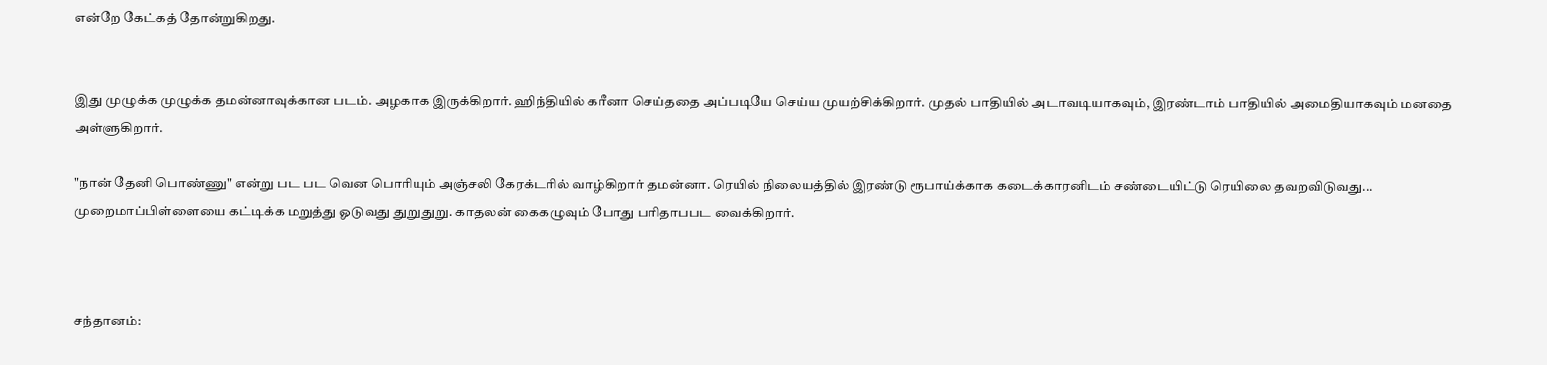என்றே கேட்கத் தோன்றுகிறது.


இது முழுக்க முழுக்க தமன்னாவுக்கான படம். அழகாக இருக்கிறார். ஹிந்தியில் கரீனா செய்ததை அப்படியே செய்ய முயற்சிக்கிறார். முதல் பாதியில் அடாவடியாகவும், இரண்டாம் பாதியில் அமைதியாகவும் மனதை அள்ளுகிறார்.

"நான் தேனி பொண்ணு" என்று பட பட வென பொரியும் அஞ்சலி கேரக்டரில் வாழ்கிறார் தமன்னா. ரெயில் நிலையத்தில் இரண்டு ரூபாய்க்காக கடைக்காரனிடம் சண்டையிட்டு ரெயிலை தவறவிடுவது... முறைமாப்பிள்ளையை கட்டிக்க மறுத்து ஓடுவது துறுதுறு. காதலன் கைகழுவும் போது பரிதாபபட வைக்கிறார்.



சந்தானம்: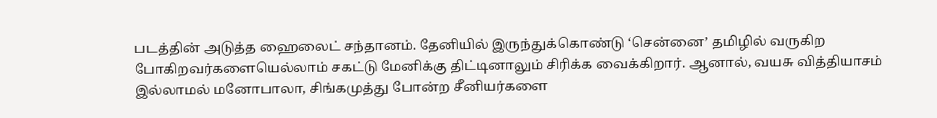படத்தின் அடுத்த ஹைலைட் சந்தானம். தேனியில் இருந்துக்கொண்டு ‘சென்னை’ தமிழில் வருகிற போகிறவர்களையெல்லாம் சகட்டு மேனிக்கு திட்டினாலும் சிரிக்க வைக்கிறார். ஆனால், வயசு வித்தியாசம் இல்லாமல் மனோபாலா, சிங்கமுத்து போன்ற சீனியர்களை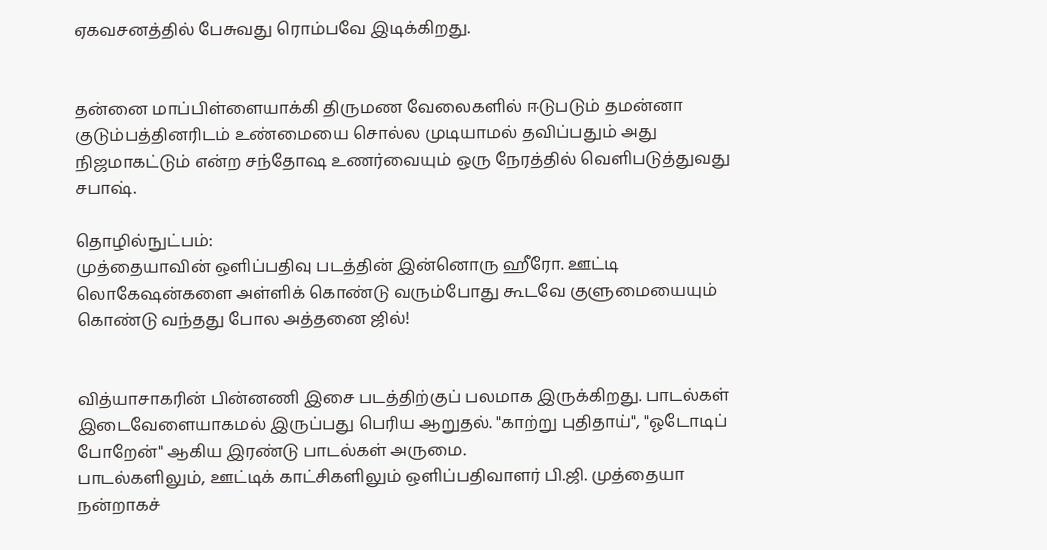ஏகவசனத்தில் பேசுவது ரொம்பவே இடிக்கிறது.


தன்னை மாப்பிள்ளையாக்கி திருமண வேலைகளில் ஈடுபடும் தமன்னா குடும்பத்தினரிடம் உண்மையை சொல்ல முடியாமல் தவிப்பதும் அது நிஜமாகட்டும் என்ற சந்தோஷ உணர்வையும் ஒரு நேரத்தில் வெளிபடுத்துவது சபாஷ்.

தொழில்நுட்பம்:
முத்தையாவின் ஒளிப்பதிவு படத்தின் இன்னொரு ஹீரோ. ஊட்டி லொகேஷன்களை அள்ளிக் கொண்டு வரும்போது கூடவே குளுமையையும் கொண்டு வந்தது போல அத்தனை ஜில்!


வித்யாசாகரின் பின்னணி இசை படத்திற்குப் பலமாக இருக்கிறது. பாடல்கள் இடைவேளையாகமல் இருப்பது பெரிய ஆறுதல். "காற்று புதிதாய்", "ஓடோடிப் போறேன்" ஆகிய இரண்டு பாடல்கள் அருமை.
பாடல்களிலும், ஊட்டிக் காட்சிகளிலும் ஒளிப்பதிவாளர் பி.ஜி. முத்தையா நன்றாகச்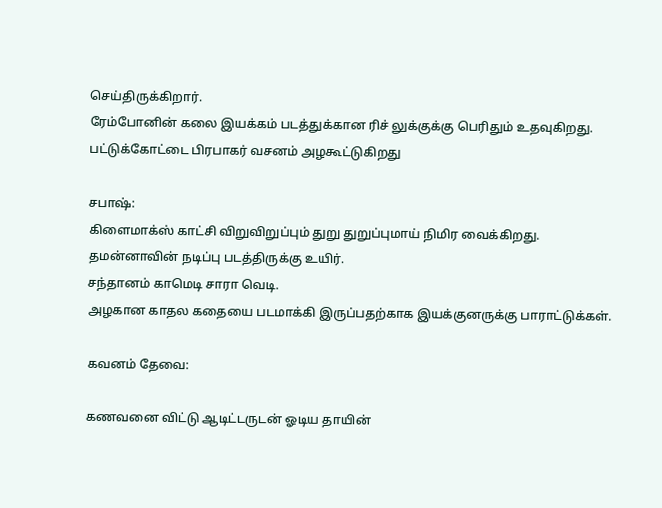செய்திருக்கிறார்.
ரேம்போனின் கலை இயக்கம் படத்துக்கான ரிச் லுக்குக்கு பெரிதும் உதவுகிறது. பட்டுக்கோட்டை பிரபாகர் வசனம் அழகூட்டுகிறது

சபாஷ்:
கிளைமாக்ஸ் காட்சி விறுவிறுப்பும் துறு துறுப்புமாய் நிமிர வைக்கிறது.
தமன்னாவின் நடிப்பு படத்திருக்கு உயிர்.
சந்தானம் காமெடி சாரா வெடி.
அழகான காதல கதையை படமாக்கி இருப்பதற்காக இயக்குனருக்கு பாராட்டுக்கள்.

கவனம் தேவை:

கணவனை விட்டு ஆடிட்டருடன் ஓடிய தாயின்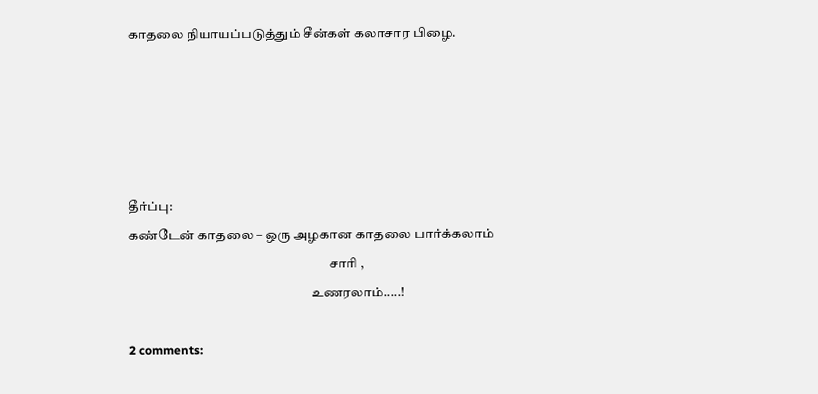காதலை நியாயப்படுத்தும் சீன்கள் கலாசார பிழை.





தீர்ப்பு:
கண்டேன் காதலை – ஒரு அழகான காதலை பார்க்கலாம்
                                                                            சாரி ,
                                                                     உணரலாம்.....!

2 comments: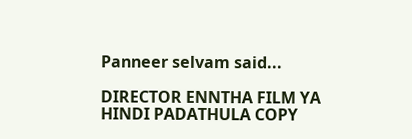Panneer selvam said...

DIRECTOR ENNTHA FILM YA HINDI PADATHULA COPY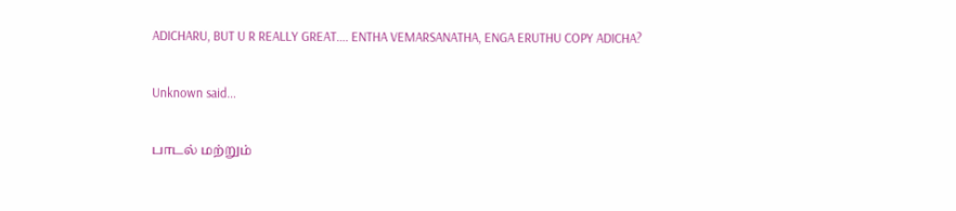ADICHARU, BUT U R REALLY GREAT.... ENTHA VEMARSANATHA, ENGA ERUTHU COPY ADICHA?

Unknown said...

பாடல் மற்றும்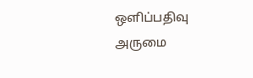ஒளிப்பதிவு அருமை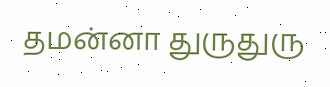தமன்னா துருதுரு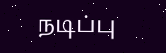நடிப்பு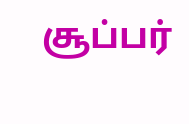சூப்பர்